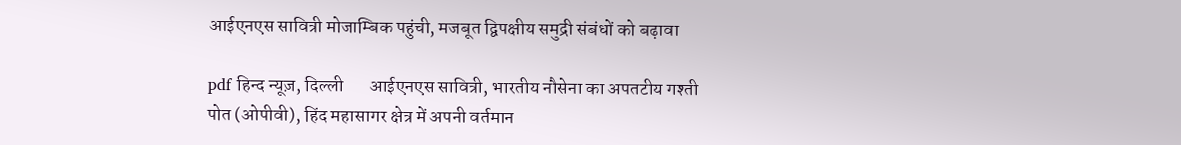आईएनएस सावित्री मोजाम्बिक पहुंची, मजबूत द्विपक्षीय समुद्री संबंधों को बढ़ावा

pdf हिन्द न्यूज़, दिल्ली       आईएनएस सावित्री, भारतीय नौसेना का अपतटीय गश्ती पोत (ओपीवी), हिंद महासागर क्षेत्र में अपनी वर्तमान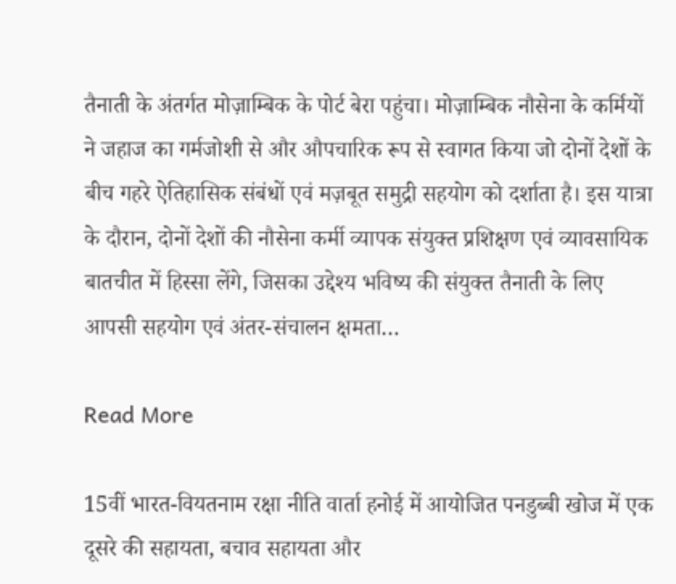तैनाती के अंतर्गत मोज़ाम्बिक के पोर्ट बेरा पहुंचा। मोज़ाम्बिक नौसेना के कर्मियों ने जहाज का गर्मजोशी से और औपचारिक रूप से स्वागत किया जो दोनों देशों के बीच गहरे ऐतिहासिक संबंधों एवं मज़बूत समुद्री सहयोग को दर्शाता है। इस यात्रा के दौरान, दोनों देशों की नौसेना कर्मी व्यापक संयुक्त प्रशिक्षण एवं व्यावसायिक बातचीत में हिस्सा लेंगे, जिसका उद्देश्य भविष्य की संयुक्त तैनाती के लिए आपसी सहयोग एवं अंतर-संचालन क्षमता…

Read More

15वीं भारत-वियतनाम रक्षा नीति वार्ता हनोई में आयोजित पनडुब्बी खोज में एक दूसरे की सहायता, बचाव सहायता और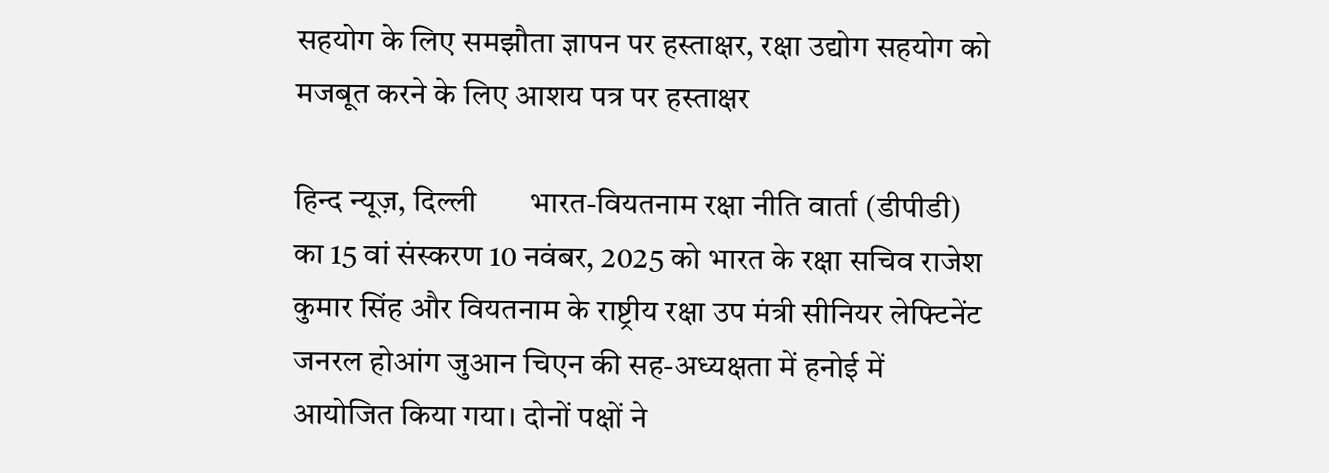सहयोग के लिए समझौता ज्ञापन पर हस्ताक्षर, रक्षा उद्योग सहयोग को मजबूत करने के लिए आशय पत्र पर हस्ताक्षर

हिन्द न्यूज़, दिल्ली       भारत-वियतनाम रक्षा नीति वार्ता (डीपीडी) का 15 वां संस्करण 10 नवंबर, 2025 को भारत के रक्षा सचिव राजेश कुमार सिंह और वियतनाम के राष्ट्रीय रक्षा उप मंत्री सीनियर लेफ्टिनेंट जनरल होआंग जुआन चिएन की सह-अध्यक्षता में हनोई में आयोजित किया गया। दोनों पक्षों ने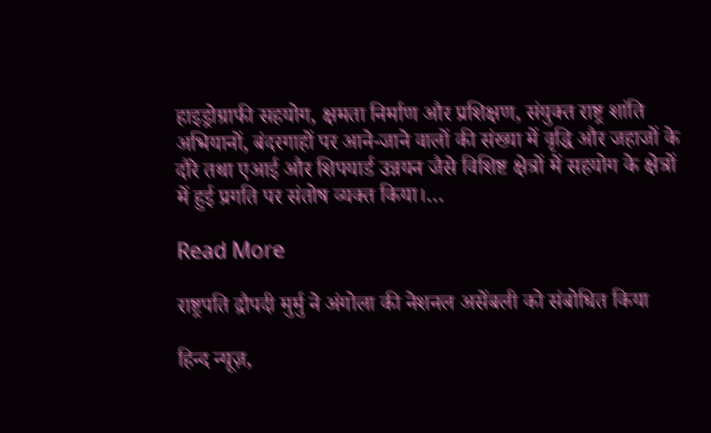हाइड्रोग्राफी सहयोग, क्षमता निर्माण और प्रशिक्षण, संयुक्त राष्ट्र शांति अभियानों, बंदरगाहों पर आने-जाने वालों की संख्या में वृद्धि और जहाजों के दौरे तथा एआई और शिपयार्ड उन्नयन जैसे विशिष्ट क्षेत्रों में सहयोग के क्षेत्रों में हुई प्रगति पर संतोष व्यक्त किया।…

Read More

राष्ट्रपति द्रौपदी मुर्मु ने अंगोला की नेशनल असेंबली को संबोधित किया

हिन्द न्यूज़,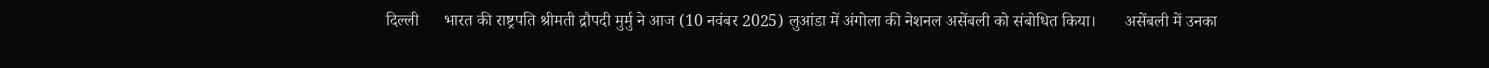दिल्ली      भारत की राष्ट्रपति श्रीमती द्रौपदी मुर्मु ने आज (10 नवंबर 2025) लुआंडा में अंगोला की नेशनल असेंबली को संबोधित किया।       असेंबली में उनका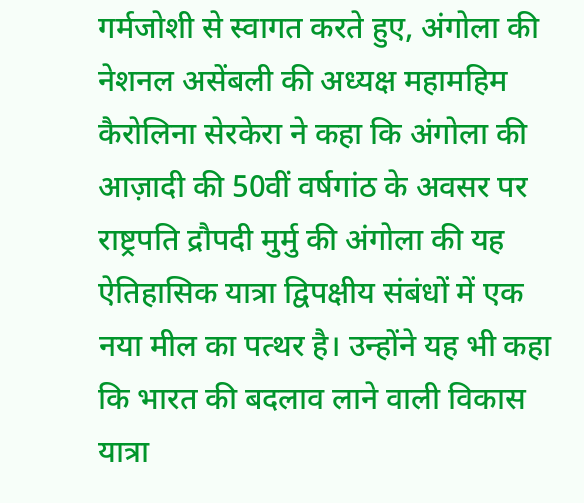गर्मजोशी से स्वागत करते हुए, अंगोला की नेशनल असेंबली की अध्यक्ष महामहिम कैरोलिना सेरकेरा ने कहा कि अंगोला की आज़ादी की 50वीं वर्षगांठ के अवसर पर राष्ट्रपति द्रौपदी मुर्मु की अंगोला की यह ऐतिहासिक यात्रा द्विपक्षीय संबंधों में एक नया मील का पत्थर है। उन्होंने यह भी कहा कि भारत की बदलाव लाने वाली विकास यात्रा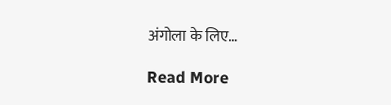अंगोला के लिए…

Read More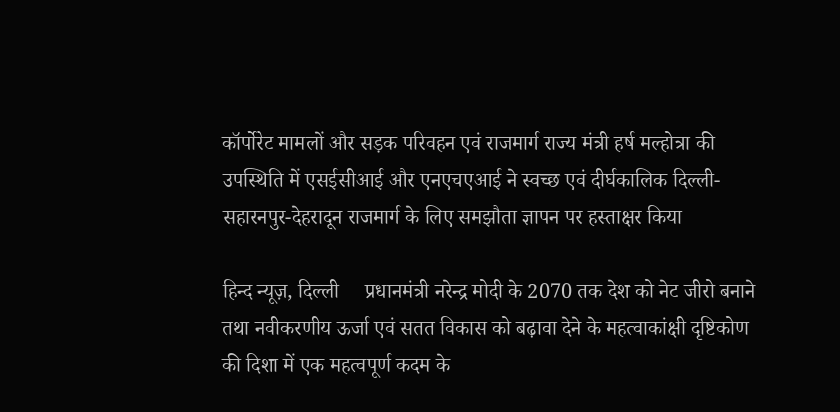कॉर्पोरेट मामलों और सड़क परिवहन एवं राजमार्ग राज्य मंत्री हर्ष मल्होत्रा की उपस्थिति में एसईसीआई और एनएचएआई ने स्वच्छ एवं दीर्घकालिक दिल्ली-सहारनपुर-देहरादून राजमार्ग के लिए समझौता ज्ञापन पर हस्ताक्षर किया

हिन्द न्यूज़, दिल्ली     प्रधानमंत्री नरेन्द्र मोदी के 2070 तक देश को नेट जीरो बनाने तथा नवीकरणीय ऊर्जा एवं सतत विकास को बढ़ावा देने के महत्वाकांक्षी दृष्टिकोण की दिशा में एक महत्वपूर्ण कदम के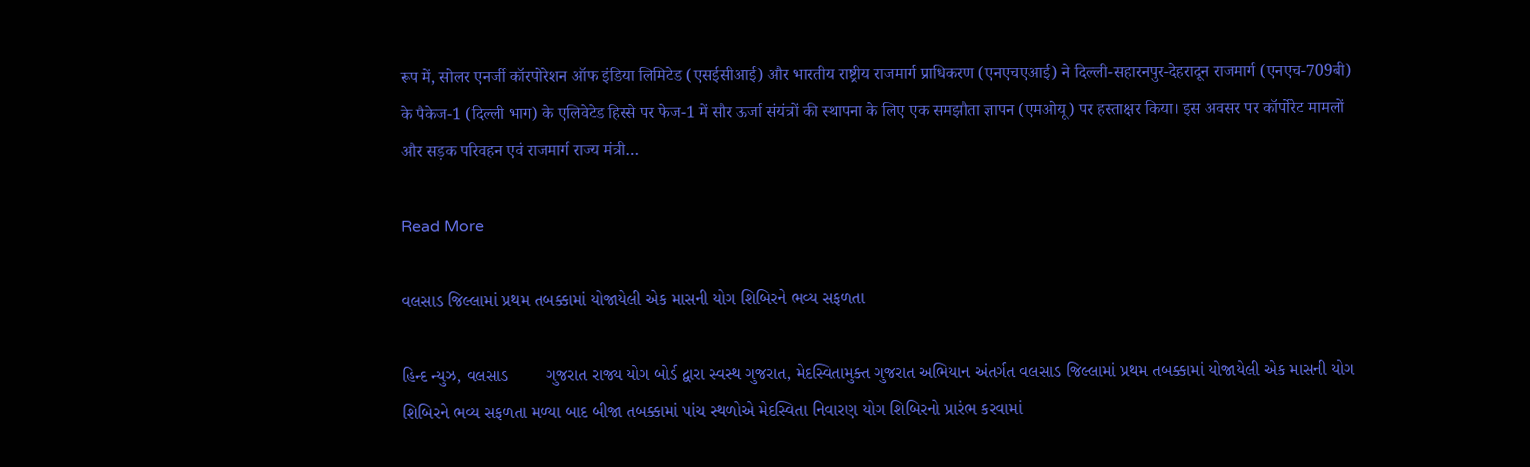रूप में, सोलर एनर्जी कॉरपोरेशन ऑफ इंडिया लिमिटेड (एसईसीआई) और भारतीय राष्ट्रीय राजमार्ग प्राधिकरण (एनएचएआई) ने दिल्ली-सहारनपुर-देहरादून राजमार्ग (एनएच-709बी) के पैकेज-1 (दिल्ली भाग) के एलिवेटेड हिस्से पर फेज-1 में सौर ऊर्जा संयंत्रों की स्थापना के लिए एक समझौता ज्ञापन (एमओयू) पर हस्ताक्षर किया। इस अवसर पर कॉर्पोरेट मामलों और सड़क परिवहन एवं राजमार्ग राज्य मंत्री…

Read More

વલસાડ જિલ્લામાં પ્રથમ તબક્કામાં યોજાયેલી એક માસની યોગ શિબિરને ભવ્ય સફળતા

હિન્દ ન્યુઝ, વલસાડ        ગુજરાત રાજ્ય યોગ બોર્ડ દ્વારા સ્વસ્થ ગુજરાત, મેદસ્વિતામુક્ત ગુજરાત અભિયાન અંતર્ગત વલસાડ જિલ્લામાં પ્રથમ તબક્કામાં યોજાયેલી એક માસની યોગ શિબિરને ભવ્ય સફળતા મળ્યા બાદ બીજા તબક્કામાં પાંચ સ્થળોએ મેદસ્વિતા નિવારણ યોગ શિબિરનો પ્રારંભ કરવામાં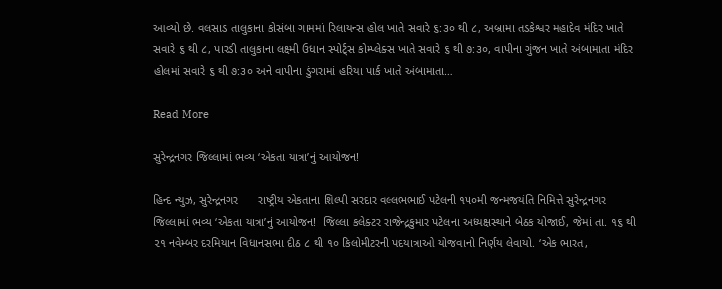આવ્યો છે. વલસાડ તાલુકાના કોસંબા ગામમાં રિલાયન્સ હોલ ખાતે સવારે ૬:૩૦ થી ૮, અબ્રામા તડકેશ્વર મહાદેવ મંદિર ખાતે સવારે ૬ થી ૮, પારડી તાલુકાના લક્ષ્મી ઉધાન સ્પોર્ટ્સ કોમ્પ્લેક્સ ખાતે સવારે ૬ થી ૭:૩૦, વાપીના ગુંજન ખાતે અંબામાતા મંદિર હોલમાં સવારે ૬ થી ૭:૩૦ અને વાપીના ડુંગરામાં હરિયા પાર્ક ખાતે અંબામાતા…

Read More

સુરેન્દ્રનગર જિલ્લામાં ભવ્ય ‘એકતા યાત્રા’નું આયોજન!

હિન્દ ન્યુઝ, સુરેન્દ્રનગર      રાષ્ટ્રીય એકતાના શિલ્પી સરદાર વલ્લભભાઈ પટેલની ૧૫૦મી જન્મજયંતિ નિમિત્તે સુરેન્દ્રનગર જિલ્લામાં ભવ્ય ‘એકતા યાત્રા’નું આયોજન!  જિલ્લા કલેક્ટર રાજેન્દ્રકુમાર પટેલના અધ્યક્ષસ્થાને બેઠક યોજાઈ, જેમાં તા. ૧૬ થી ૨૧ નવેમ્બર દરમિયાન વિધાનસભા દીઠ ૮ થી ૧૦ કિલોમીટરની પદયાત્રાઓ યોજવાનો નિર્ણય લેવાયો. ‘એક ભારત,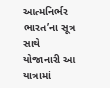આત્મનિર્ભર ભારત’ના સૂત્ર સાથે યોજાનારી આ યાત્રામાં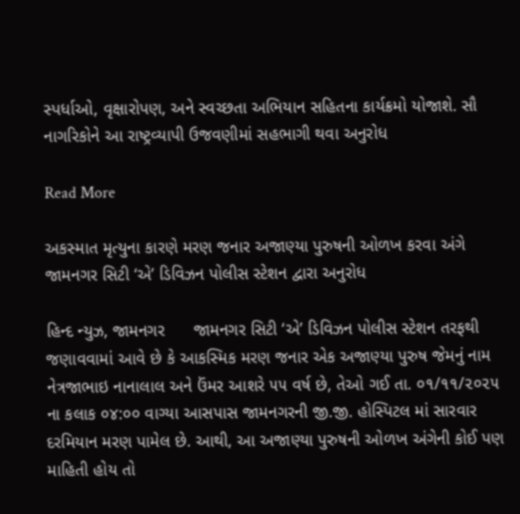સ્પર્ધાઓ, વૃક્ષારોપણ, અને સ્વચ્છતા અભિયાન સહિતના કાર્યક્રમો યોજાશે. સૌ નાગરિકોને આ રાષ્ટ્રવ્યાપી ઉજવણીમાં સહભાગી થવા અનુરોધ

Read More

અકસ્માત મૃત્યુના કારણે મરણ જનાર અજાણ્યા પુરુષની ઓળખ કરવા અંગે જામનગર સિટી ‘એ’ ડિવિઝન પોલીસ સ્ટેશન દ્વારા અનુરોધ

હિન્દ ન્યુઝ, જામનગર      જામનગર સિટી ‘એ’ ડિવિઝન પોલીસ સ્ટેશન તરફથી જણાવવામાં આવે છે કે આકસ્મિક મરણ જનાર એક અજાણ્યા પુરુષ જેમનું નામ નેત્રજાભાઇ નાનાલાલ અને ઉંમર આશરે ૫૫ વર્ષ છે, તેઓ ગઈ તા. ૦૧/૧૧/૨૦૨૫ ના કલાક ૦૪:૦૦ વાગ્યા આસપાસ જામનગરની જી.જી. હોસ્પિટલ માં સારવાર દરમિયાન મરણ પામેલ છે. આથી, આ અજાણ્યા પુરુષની ઓળખ અંગેની કોઈ પણ માહિતી હોય તો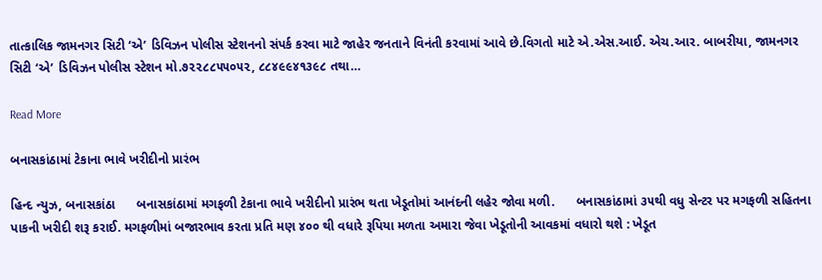તાત્કાલિક જામનગર સિટી ‘એ’ ડિવિઝન પોલીસ સ્ટેશનનો સંપર્ક કરવા માટે જાહેર જનતાને વિનંતી કરવામાં આવે છે.વિગતો માટે એ.એસ.આઈ. એચ.આર. બાબરીયા, જામનગર સિટી ‘એ’ ડિવિઝન પોલીસ સ્ટેશન મો.૭૨૨૮૮૫૫૦૫૨, ૮૮૪૯૯૪૧૩૯૮ તથા…

Read More

બનાસકાંઠામાં ટેકાના ભાવે ખરીદીનો પ્રારંભ

હિન્દ ન્યુઝ, બનાસકાંઠા      બનાસકાંઠામાં મગફળી ટેકાના ભાવે ખરીદીનો પ્રારંભ થતા ખેડૂતોમાં આનંદની લહેર જોવા મળી.      બનાસકાંઠામાં ૩૫થી વધુ સેન્ટર પર મગફળી સહિતના પાકની ખરીદી શરૂ કરાઈ. મગફળીમાં બજારભાવ કરતા પ્રતિ મણ ૪૦૦ થી વધારે રૂપિયા મળતા અમારા જેવા ખેડૂતોની આવકમાં વધારો થશે : ખેડૂત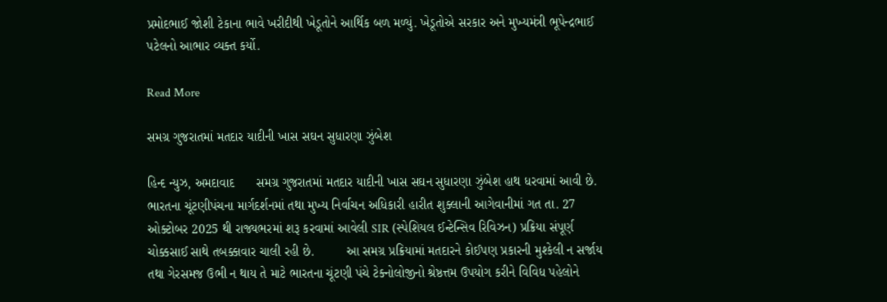પ્રમોદભાઈ જોશી ટેકાના ભાવે ખરીદીથી ખેડૂતોને આર્થિક બળ મળ્યું. ખેડૂતોએ સરકાર અને મુખ્યમંત્રી ભૂપેન્દ્રભાઈ પટેલનો આભાર વ્યક્ત કર્યો.

Read More

સમગ્ર ગુજરાતમાં મતદાર યાદીની ખાસ સઘન સુધારણા ઝુંબેશ

હિન્દ ન્યુઝ, અમદાવાદ      સમગ્ર ગુજરાતમાં મતદાર યાદીની ખાસ સઘન સુધારણા ઝુંબેશ હાથ ધરવામાં આવી છે. ભારતના ચૂંટણીપંચના માર્ગદર્શનમાં તથા મુખ્ય નિર્વાચન અધિકારી હારીત શુક્લાની આગેવાનીમાં ગત તા. 27 ઓક્ટોબર 2025 થી રાજ્યભરમાં શરૂ કરવામાં આવેલી SIR (સ્પેશિયલ ઈન્ટેન્સિવ રિવિઝન) પ્રક્રિયા સંપૂર્ણ ચોક્કસાઈ સાથે તબક્કાવાર ચાલી રહી છે.         આ સમગ્ર પ્રક્રિયામાં મતદારને કોઈપણ પ્રકારની મુશ્કેલી ન સર્જાય તથા ગેરસમજ ઉભી ન થાય તે માટે ભારતના ચૂંટણી પંચે ટેક્નોલોજીનો શ્રેષ્ઠત્તમ ઉપયોગ કરીને વિવિધ પહેલોને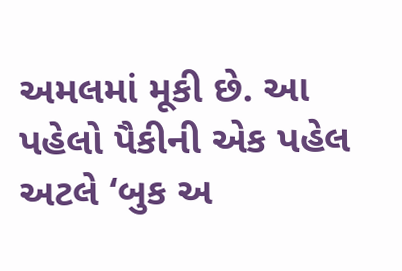અમલમાં મૂકી છે. આ પહેલો પૈકીની એક પહેલ અટલે ‘બુક અ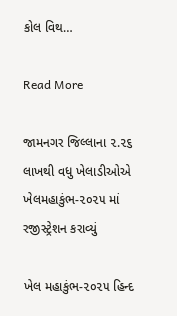કોલ વિથ…

Read More

જામનગર જિલ્લાના ૨.૨૬ લાખથી વધુ ખેલાડીઓએ ખેલમહાકુંભ-૨૦૨૫ માં રજીસ્ટ્રેશન કરાવ્યું

ખેલ મહાકુંભ-૨૦૨૫ હિન્દ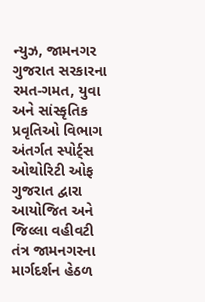ન્યુઝ, જામનગર    ગુજરાત સરકારના રમત-ગમત, યુવા અને સાંસ્કૃતિક પ્રવૃતિઓ વિભાગ અંતર્ગત સ્પોર્ટ્સ ઓથોરિટી ઓફ ગુજરાત દ્વારા આયોજિત અને જિલ્લા વહીવટી તંત્ર જામનગરના માર્ગદર્શન હેઠળ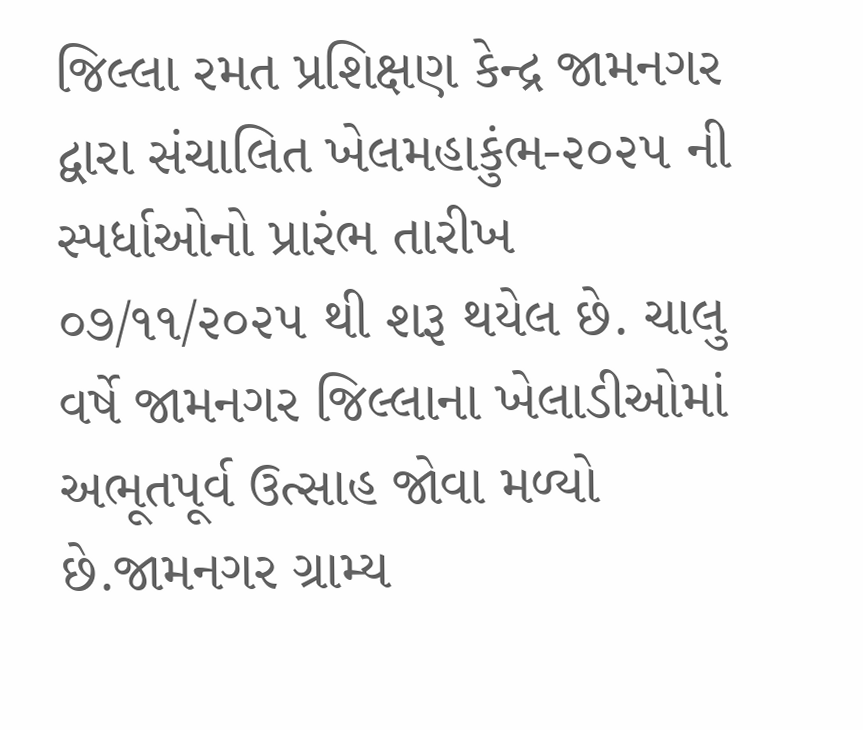જિલ્લા રમત પ્રશિક્ષણ કેન્દ્ર જામનગર દ્વારા સંચાલિત ખેલમહાકુંભ-૨૦૨૫ ની સ્પર્ધાઓનો પ્રારંભ તારીખ ૦૭/૧૧/૨૦૨૫ થી શરૂ થયેલ છે. ચાલુ વર્ષે જામનગર જિલ્લાના ખેલાડીઓમાં અભૂતપૂર્વ ઉત્સાહ જોવા મળ્યો છે.જામનગર ગ્રામ્ય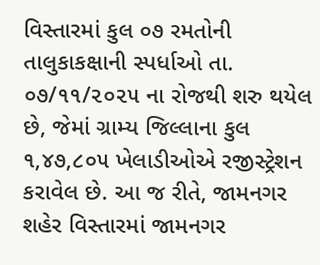વિસ્તારમાં કુલ ૦૭ રમતોની તાલુકાકક્ષાની સ્પર્ધાઓ તા. ૦૭/૧૧/૨૦૨૫ ના રોજથી શરુ થયેલ છે, જેમાં ગ્રામ્ય જિલ્લાના કુલ ૧,૪૭,૮૦૫ ખેલાડીઓએ રજીસ્ટ્રેશન કરાવેલ છે. આ જ રીતે, જામનગર શહેર વિસ્તારમાં જામનગર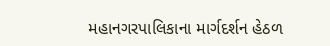મહાનગરપાલિકાના માર્ગદર્શન હેઠળ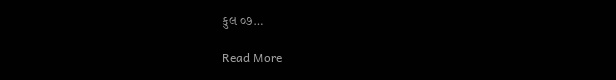કુલ ૦૭…

Read More